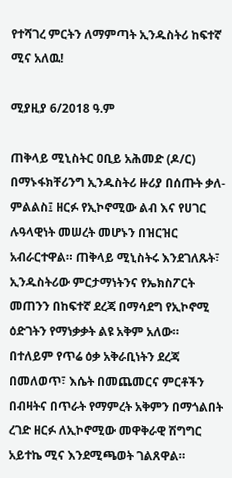የተሻገረ ምርትን ለማምጣት ኢንዱስትሪ ከፍተኛ ሚና አለዉ!

ሚያዚያ 6/2018 ዓ.ም

ጠቅላይ ሚኒስትር ዐቢይ አሕመድ (ዶ/ር) በማኑፋክቸሪንግ ኢንዱስትሪ ዙሪያ በሰጡት ቃለ-ምልልስ፤ ዘርፉ የኢኮኖሚው ልብ እና የሀገር ሉዓላዊነት መሠረት መሆኑን በዝርዝር አብራርተዋል። ጠቅላይ ሚኒስትሩ እንደገለጹት፣ ኢንዱስትሪው ምርታማነትንና የኤክስፖርት መጠንን በከፍተኛ ደረጃ በማሳደግ የኢኮኖሚ ዕድገትን የማነቃቃት ልዩ አቅም አለው። በተለይም የጥሬ ዕቃ አቅራቢነትን ደረጃ በመለወጥ፣ እሴት በመጨመርና ምርቶችን በብዛትና በጥራት የማምረት አቅምን በማጎልበት ረገድ ዘርፉ ለኢኮኖሚው መዋቅራዊ ሽግግር አይተኬ ሚና እንደሚጫወት ገልጸዋል።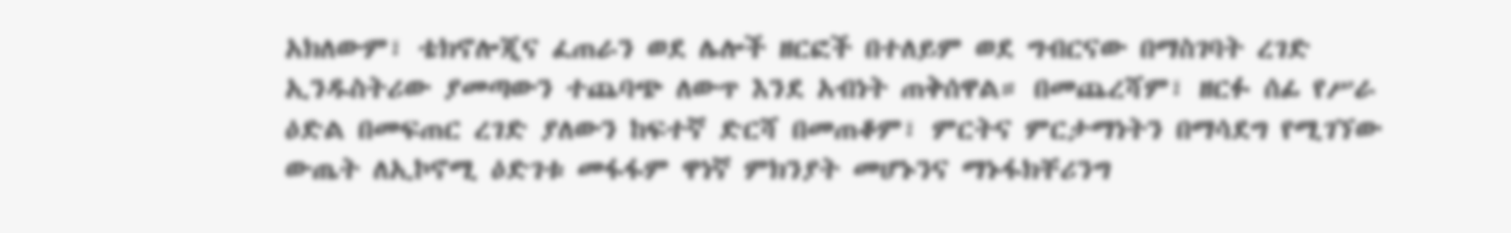አክለውም፣ ቴክኖሎጂና ፈጠራን ወደ ሌሎች ዘርፎች በተለይም ወደ ግብርናው በማስገባት ረገድ ኢንዱስትሪው ያመጣውን ተጨባጭ ለውጥ እንደ አብነት ጠቅሰዋል። በመጨረሻም፣ ዘርፉ ሰፊ የሥራ ዕድል በመፍጠር ረገድ ያለውን ከፍተኛ ድርሻ በመጠቆም፣ ምርትና ምርታማነትን በማሳደግ የሚገኘው ውጤት ለኢኮኖሚ ዕድገቱ መፋፋም ዋነኛ ምክንያት መሆኑንና ማኑፋክቸሪንግ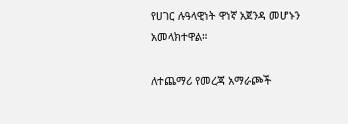የሀገር ሉዓላዊነት ዋነኛ አጀንዳ መሆኑን አመላክተዋል።

ለተጨማሪ የመረጃ አማራጮች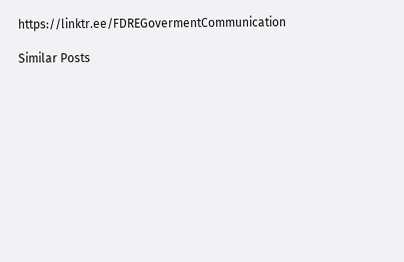https://linktr.ee/FDREGovermentCommunication

Similar Posts